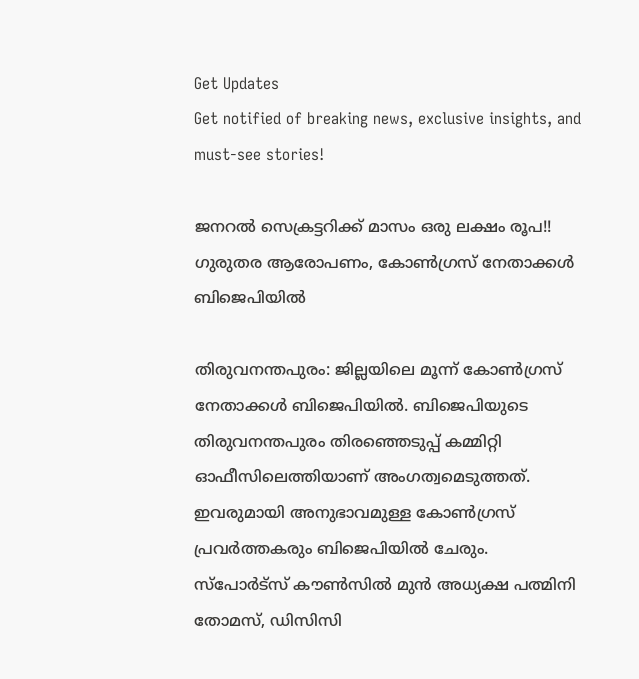Get Updates
Get notified of breaking news, exclusive insights, and must-see stories!

ജനറല്‍ സെക്രട്ടറിക്ക് മാസം ഒരു ലക്ഷം രൂപ!! ഗുരുതര ആരോപണം, കോണ്‍ഗ്രസ് നേതാക്കള്‍ ബിജെപിയില്‍

തിരുവനന്തപുരം: ജില്ലയിലെ മൂന്ന് കോണ്‍ഗ്രസ് നേതാക്കള്‍ ബിജെപിയില്‍. ബിജെപിയുടെ തിരുവനന്തപുരം തിരഞ്ഞെടുപ്പ് കമ്മിറ്റി ഓഫീസിലെത്തിയാണ് അംഗത്വമെടുത്തത്. ഇവരുമായി അനുഭാവമുള്ള കോണ്‍ഗ്രസ് പ്രവര്‍ത്തകരും ബിജെപിയില്‍ ചേരും. സ്‌പോര്‍ട്‌സ് കൗണ്‍സില്‍ മുന്‍ അധ്യക്ഷ പത്മിനി തോമസ്, ഡിസിസി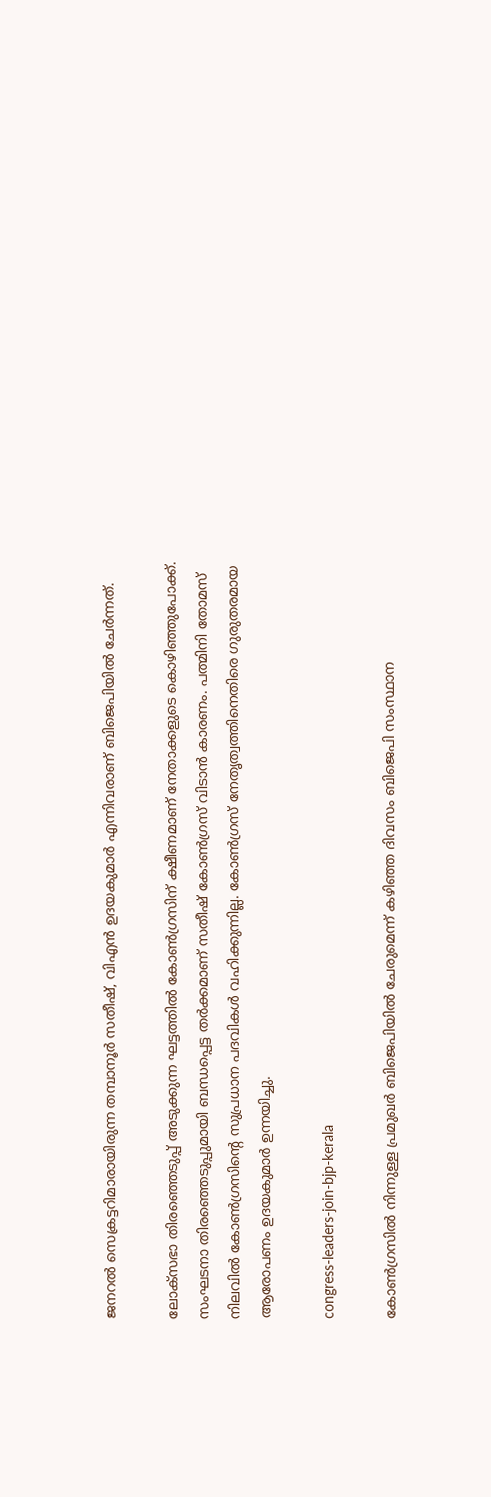ജനറല്‍ സെക്രട്ടറിമാരായിരുന്ന തമ്പാനൂര്‍ സതീഷ്, വിഎന്‍ ഉദയകുമാര്‍ എന്നിവരാണ് ബിജെപിയില്‍ ചേര്‍ന്നത്.

ലോക്‌സഭാ തിരഞ്ഞെടുപ്പ് അടുക്കുന്ന ഘട്ടത്തില്‍ കോണ്‍ഗ്രസിന് ക്ഷീണമാണ് നേതാക്കളുടെ കൊഴിഞ്ഞുപോക്ക്. സംഘടനാ തിരഞ്ഞെടുപ്പുമായി ബന്ധപ്പെട്ട തര്‍ക്കമാണ് സതീഷ് കോണ്‍ഗ്രസ് വിടാന്‍ കാരണം. പത്മിനി തോമസ് നിലവില്‍ കോണ്‍ഗ്രസിന്റെ സുപ്രധാന പദവികള്‍ വഹിക്കുന്നില്ല. കോണ്‍ഗ്രസ് നേതൃത്വത്തിനെതിരെ ഗുരുതരമായ ആരോപണം ഉദയകുമാര്‍ ഉന്നയിച്ചു.

congress-leaders-join-bjp-kerala

കോണ്‍ഗ്രസില്‍ നിന്നുള്ള പ്രമുഖര്‍ ബിജെപിയില്‍ ചേരുമെന്ന് കഴിഞ്ഞ ദിവസം ബിജെപി സംസ്ഥാന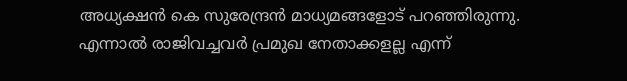അധ്യക്ഷന്‍ കെ സുരേന്ദ്രന്‍ മാധ്യമങ്ങളോട് പറഞ്ഞിരുന്നു. എന്നാല്‍ രാജിവച്ചവര്‍ പ്രമുഖ നേതാക്കളല്ല എന്ന്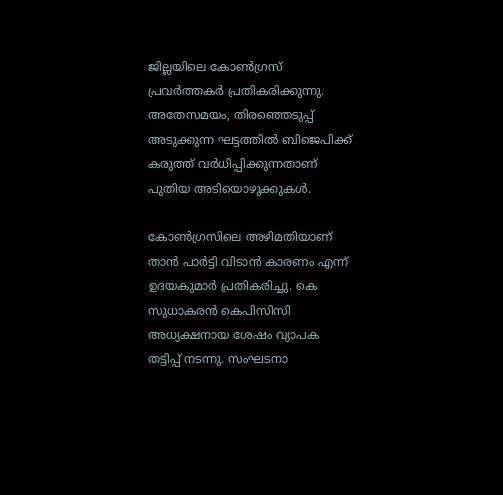ജില്ലയിലെ കോണ്‍ഗ്രസ് പ്രവര്‍ത്തകര്‍ പ്രതികരിക്കുന്നു. അതേസമയം, തിരഞ്ഞെടുപ്പ് അടുക്കുന്ന ഘട്ടത്തില്‍ ബിജെപിക്ക് കരുത്ത് വര്‍ധിപ്പിക്കുന്നതാണ് പുതിയ അടിയൊഴുക്കുകള്‍.

കോണ്‍ഗ്രസിലെ അഴിമതിയാണ് താന്‍ പാര്‍ട്ടി വിടാന്‍ കാരണം എന്ന് ഉദയകുമാര്‍ പ്രതികരിച്ചു. കെ സുധാകരന്‍ കെപിസിസി അധ്യക്ഷനായ ശേഷം വ്യാപക തട്ടിപ്പ് നടന്നു. സംഘടനാ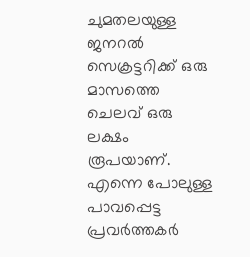ചുമതലയുള്ള ജനറല്‍ സെക്രട്ടറിക്ക് ഒരു മാസത്തെ ചെലവ് ഒരു ലക്ഷം രൂപയാണ്. എന്നെ പോലുള്ള പാവപ്പെട്ട പ്രവര്‍ത്തകര്‍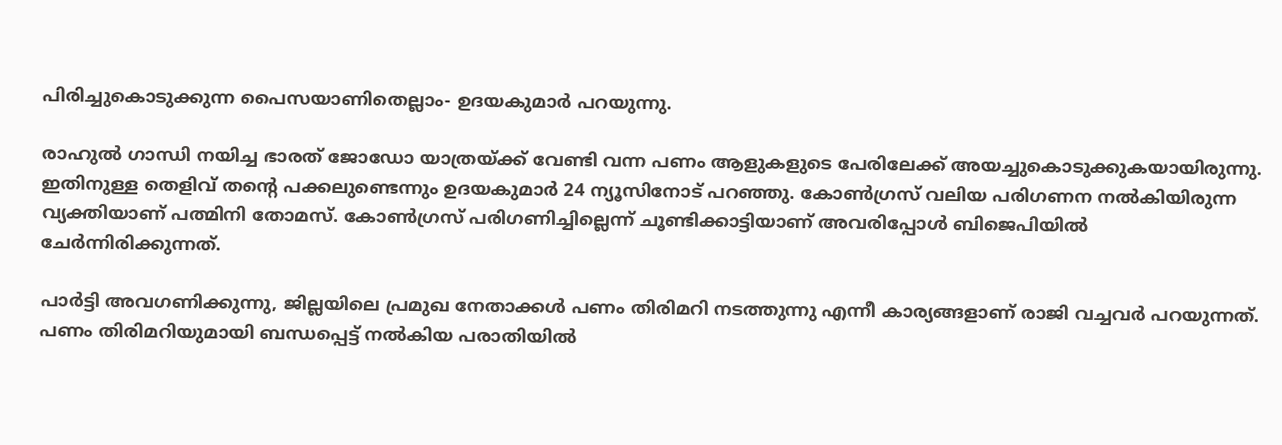പിരിച്ചുകൊടുക്കുന്ന പൈസയാണിതെല്ലാം- ഉദയകുമാര്‍ പറയുന്നു.

രാഹുല്‍ ഗാന്ധി നയിച്ച ഭാരത് ജോഡോ യാത്രയ്ക്ക് വേണ്ടി വന്ന പണം ആളുകളുടെ പേരിലേക്ക് അയച്ചുകൊടുക്കുകയായിരുന്നു. ഇതിനുള്ള തെളിവ് തന്റെ പക്കലുണ്ടെന്നും ഉദയകുമാര്‍ 24 ന്യൂസിനോട് പറഞ്ഞു. കോണ്‍ഗ്രസ് വലിയ പരിഗണന നല്‍കിയിരുന്ന വ്യക്തിയാണ് പത്മിനി തോമസ്. കോണ്‍ഗ്രസ് പരിഗണിച്ചില്ലെന്ന് ചൂണ്ടിക്കാട്ടിയാണ് അവരിപ്പോള്‍ ബിജെപിയില്‍ ചേര്‍ന്നിരിക്കുന്നത്.

പാര്‍ട്ടി അവഗണിക്കുന്നു, ജില്ലയിലെ പ്രമുഖ നേതാക്കള്‍ പണം തിരിമറി നടത്തുന്നു എന്നീ കാര്യങ്ങളാണ് രാജി വച്ചവര്‍ പറയുന്നത്. പണം തിരിമറിയുമായി ബന്ധപ്പെട്ട് നല്‍കിയ പരാതിയില്‍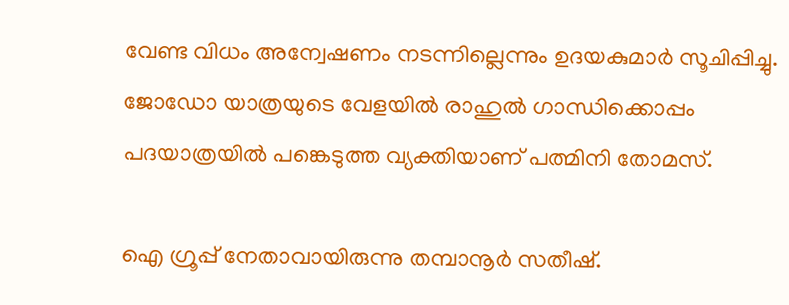വേണ്ട വിധം അന്വേഷണം നടന്നില്ലെന്നും ഉദയകുമാര്‍ സൂചിപ്പിച്ചു. ജോഡോ യാത്രയുടെ വേളയില്‍ രാഹുല്‍ ഗാന്ധിക്കൊപ്പം പദയാത്രയില്‍ പങ്കെടുത്ത വ്യക്തിയാണ് പത്മിനി തോമസ്.

ഐ ഗ്രൂപ്പ് നേതാവായിരുന്നു തമ്പാനൂര്‍ സതീഷ്.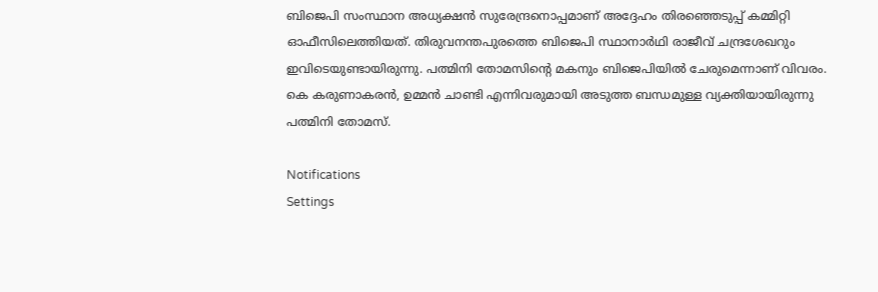ബിജെപി സംസ്ഥാന അധ്യക്ഷന്‍ സുരേന്ദ്രനൊപ്പമാണ് അദ്ദേഹം തിരഞ്ഞെടുപ്പ് കമ്മിറ്റി ഓഫീസിലെത്തിയത്. തിരുവനന്തപുരത്തെ ബിജെപി സ്ഥാനാര്‍ഥി രാജീവ് ചന്ദ്രശേഖറും ഇവിടെയുണ്ടായിരുന്നു. പത്മിനി തോമസിന്റെ മകനും ബിജെപിയില്‍ ചേരുമെന്നാണ് വിവരം. കെ കരുണാകരന്‍, ഉമ്മന്‍ ചാണ്ടി എന്നിവരുമായി അടുത്ത ബന്ധമുള്ള വ്യക്തിയായിരുന്നു പത്മിനി തോമസ്.

Notifications
Settings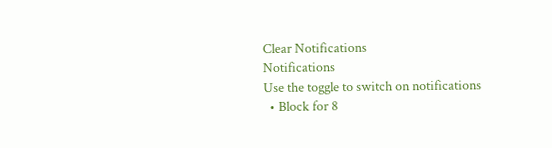Clear Notifications
Notifications
Use the toggle to switch on notifications
  • Block for 8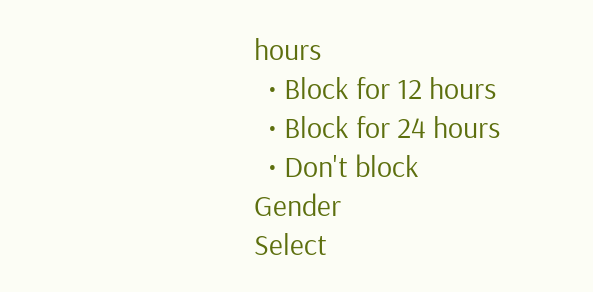hours
  • Block for 12 hours
  • Block for 24 hours
  • Don't block
Gender
Select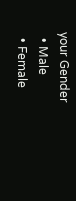your Gender
  • Male
  • Female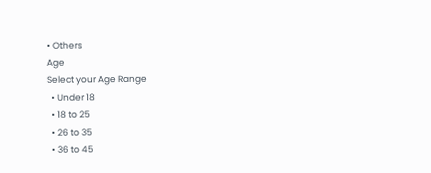• Others
Age
Select your Age Range
  • Under 18
  • 18 to 25
  • 26 to 35
  • 36 to 45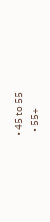• 45 to 55
  • 55+